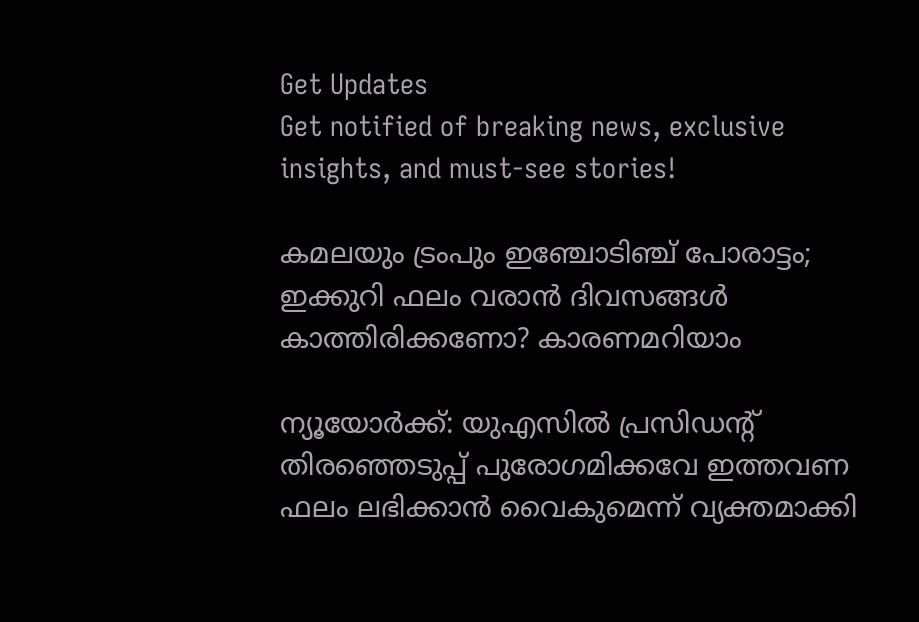Get Updates
Get notified of breaking news, exclusive insights, and must-see stories!

കമലയും ട്രംപും ഇഞ്ചോടിഞ്ച് പോരാട്ടം; ഇക്കുറി ഫലം വരാൻ ദിവസങ്ങൾ കാത്തിരിക്കണോ? കാരണമറിയാം

ന്യൂയോർക്ക്: യുഎസിൽ പ്രസിഡന്റ് തിരഞ്ഞെടുപ്പ് പുരോഗമിക്കവേ ഇത്തവണ ഫലം ലഭിക്കാൻ വൈകുമെന്ന് വ്യക്തമാക്കി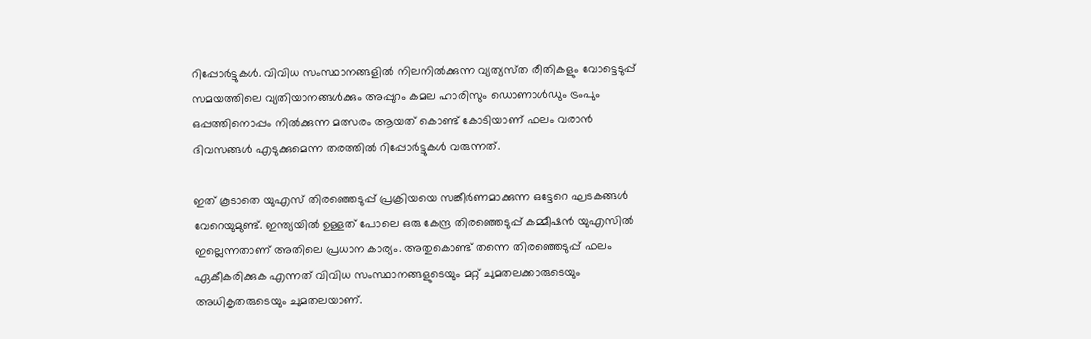റിപ്പോർട്ടുകൾ. വിവിധ സംസ്ഥാനങ്ങളിൽ നിലനിൽക്കുന്ന വ്യത്യസ്‌ത രീതികളും വോട്ടെടുപ്പ് സമയത്തിലെ വ്യതിയാനങ്ങൾക്കും അപ്പുറം കമല ഹാരിസും ഡൊണാൾഡും ട്രംപും ഒപ്പത്തിനൊപ്പം നിൽക്കുന്ന മത്സരം ആയത് കൊണ്ട് കോടിയാണ് ഫലം വരാൻ ദിവസങ്ങൾ എടുക്കുമെന്ന തരത്തിൽ റിപ്പോർട്ടുകൾ വരുന്നത്.

ഇത് കൂടാതെ യുഎസ് തിരഞ്ഞെടുപ്പ് പ്രക്രിയയെ സങ്കീർണമാക്കുന്ന ഒട്ടേറെ ഘടകങ്ങൾ വേറെയുമുണ്ട്. ഇന്ത്യയിൽ ഉള്ളത് പോലെ ഒരു കേന്ദ്ര തിരഞ്ഞെടുപ്പ് കമ്മീഷൻ യുഎസിൽ ഇല്ലെന്നതാണ് അതിലെ പ്രധാന കാര്യം. അതുകൊണ്ട് തന്നെ തിരഞ്ഞെടുപ്പ് ഫലം ഏകീകരിക്കുക എന്നത് വിവിധ സംസ്ഥാനങ്ങളുടെയും മറ്റ് ചുമതലക്കാരുടെയും അധികൃതരുടെയും ചുമതലയാണ്.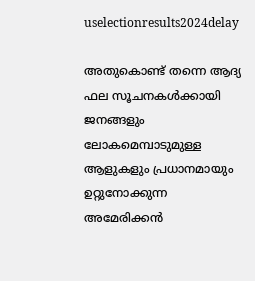uselectionresults2024delay

അതുകൊണ്ട് തന്നെ ആദ്യ ഫല സൂചനകൾക്കായി ജനങ്ങളും ലോകമെമ്പാടുമുള്ള ആളുകളും പ്രധാനമായും ഉറ്റുനോക്കുന്ന അമേരിക്കൻ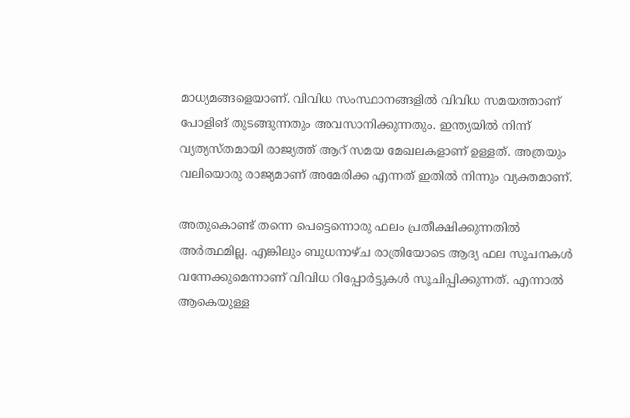മാധ്യമങ്ങളെയാണ്. വിവിധ സംസ്ഥാനങ്ങളിൽ വിവിധ സമയത്താണ് പോളിങ് തുടങ്ങുന്നതും അവസാനിക്കുന്നതും. ഇന്ത്യയിൽ നിന്ന് വ്യത്യസ്‌തമായി രാജ്യത്ത് ആറ് സമയ മേഖലകളാണ് ഉള്ളത്. അത്രയും വലിയൊരു രാജ്യമാണ് അമേരിക്ക എന്നത് ഇതിൽ നിന്നും വ്യക്തമാണ്.

അതുകൊണ്ട് തന്നെ പെട്ടെന്നൊരു ഫലം പ്രതീക്ഷിക്കുന്നതിൽ അർത്ഥമില്ല. എങ്കിലും ബുധനാഴ്‌ച രാത്രിയോടെ ആദ്യ ഫല സൂചനകൾ വന്നേക്കുമെന്നാണ് വിവിധ റിപ്പോർട്ടുകൾ സൂചിപ്പിക്കുന്നത്. എന്നാൽ ആകെയുള്ള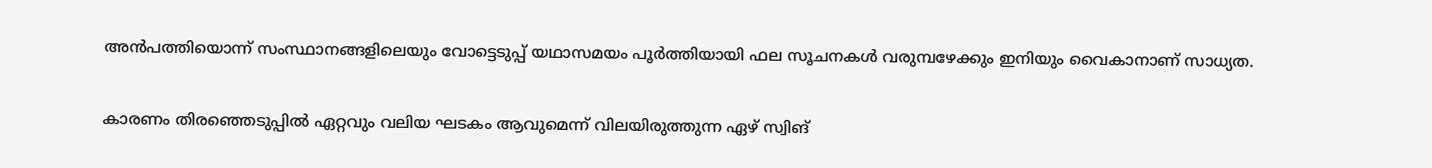അൻപത്തിയൊന്ന് സംസ്ഥാനങ്ങളിലെയും വോട്ടെടുപ്പ് യഥാസമയം പൂർത്തിയായി ഫല സൂചനകൾ വരുമ്പഴേക്കും ഇനിയും വൈകാനാണ് സാധ്യത.

കാരണം തിരഞ്ഞെടുപ്പിൽ ഏറ്റവും വലിയ ഘടകം ആവുമെന്ന് വിലയിരുത്തുന്ന ഏഴ് സ്വിങ്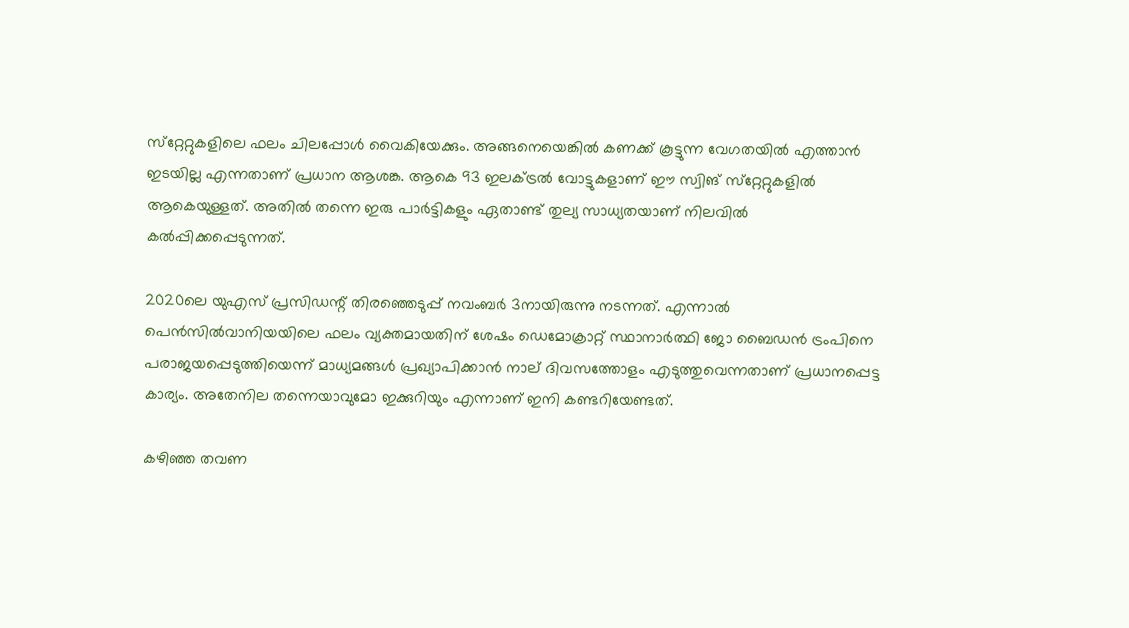സ്‌റ്റേറ്റുകളിലെ ഫലം ചിലപ്പോൾ വൈകിയേക്കും. അങ്ങനെയെങ്കിൽ കണക്ക് കൂട്ടുന്ന വേഗതയിൽ എത്താൻ ഇടയില്ല എന്നതാണ് പ്രധാന ആശങ്ക. ആകെ 93 ഇലക്ട്രൽ വോട്ടുകളാണ് ഈ സ്വിങ് സ്‌റ്റേറ്റുകളിൽ ആകെയുള്ളത്. അതിൽ തന്നെ ഇരു പാർട്ടികളും ഏതാണ്ട് തുല്യ സാധ്യതയാണ് നിലവിൽ കൽപ്പിക്കപ്പെടുന്നത്.

2020ലെ യുഎസ് പ്രസിഡന്റ് തിരഞ്ഞെടുപ്പ് നവംബർ 3നായിരുന്നു നടന്നത്. എന്നാൽ പെൻസിൽവാനിയയിലെ ഫലം വ്യക്തമായതിന് ശേഷം ഡെമോക്രാറ്റ് സ്ഥാനാർത്ഥി ജോ ബൈഡൻ ട്രംപിനെ പരാജയപ്പെടുത്തിയെന്ന് മാധ്യമങ്ങൾ പ്രഖ്യാപിക്കാൻ നാല് ദിവസത്തോളം എടുത്തുവെന്നതാണ് പ്രധാനപ്പെട്ട കാര്യം. അതേനില തന്നെയാവുമോ ഇക്കുറിയും എന്നാണ് ഇനി കണ്ടറിയേണ്ടത്.

കഴിഞ്ഞ തവണ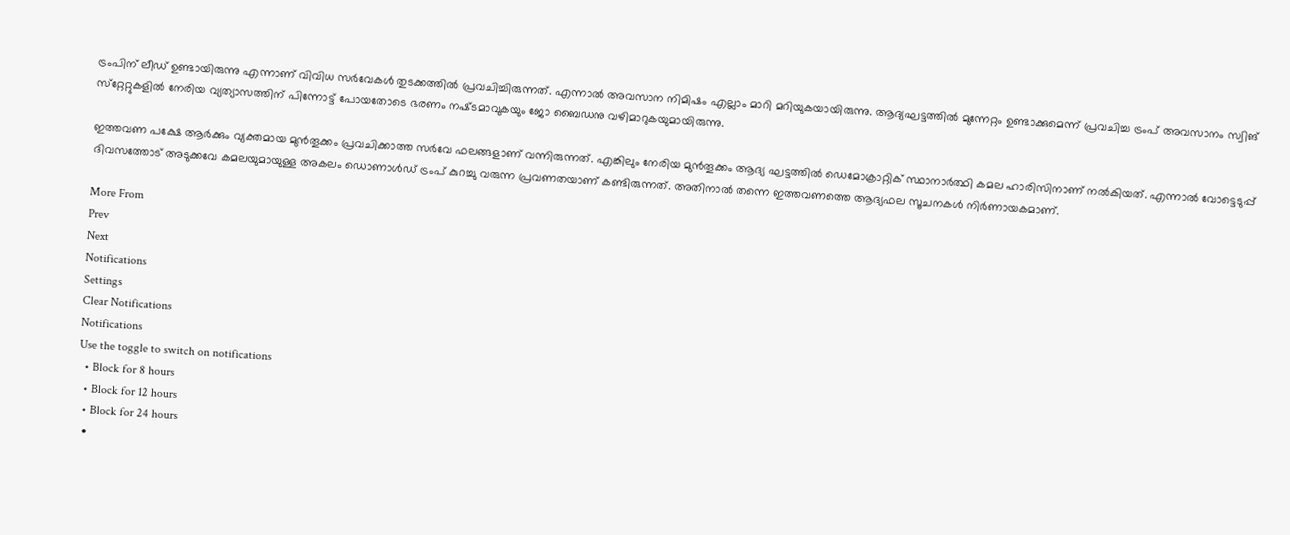ട്രംപിന് ലീഡ് ഉണ്ടായിരുന്നു എന്നാണ് വിവിധ സർവേകൾ തുടക്കത്തിൽ പ്രവചിച്ചിരുന്നത്. എന്നാൽ അവസാന നിമിഷം എല്ലാം മാറി മറിയുകയായിരുന്നു. ആദ്യഘട്ടത്തിൽ മുന്നേറ്റം ഉണ്ടാക്കുമെന്ന് പ്രവചിച്ച ട്രംപ് അവസാനം സ്വിങ് സ്‌റ്റേറ്റുകളിൽ നേരിയ വ്യത്യാസത്തിന് പിന്നോട്ട് പോയതോടെ ഭരണം നഷ്‌ടമാവുകയും ജോ ബൈഡനു വഴിമാറുകയുമായിരുന്നു.

ഇത്തവണ പക്ഷേ ആർക്കും വ്യക്തമായ മുൻതൂക്കം പ്രവചിക്കാത്ത സർവേ ഫലങ്ങളാണ് വന്നിരുന്നത്. എങ്കിലും നേരിയ മുൻ‌തൂക്കം ആദ്യ ഘട്ടത്തിൽ ഡെമോക്രാറ്റിക് സ്ഥാനാർത്ഥി കമല ഹാരിസിനാണ് നൽകിയത്. എന്നാൽ വോട്ടെടുപ്പ് ദിവസത്തോട് അടുക്കവേ കമലയുമായുള്ള അകലം ഡൊണാൾഡ് ട്രംപ് കുറച്ചു വരുന്ന പ്രവണതയാണ് കണ്ടിരുന്നത്. അതിനാൽ തന്നെ ഇത്തവണത്തെ ആദ്യഫല സൂചനകൾ നിർണായകമാണ്.

More From
Prev
Next
Notifications
Settings
Clear Notifications
Notifications
Use the toggle to switch on notifications
  • Block for 8 hours
  • Block for 12 hours
  • Block for 24 hours
  •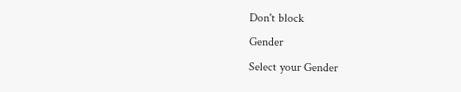Don't block
Gender
Select your Gender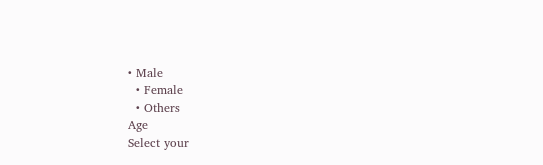• Male
  • Female
  • Others
Age
Select your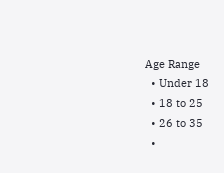Age Range
  • Under 18
  • 18 to 25
  • 26 to 35
  •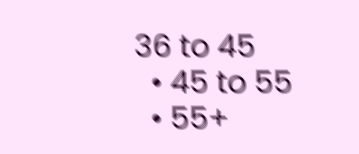36 to 45
  • 45 to 55
  • 55+